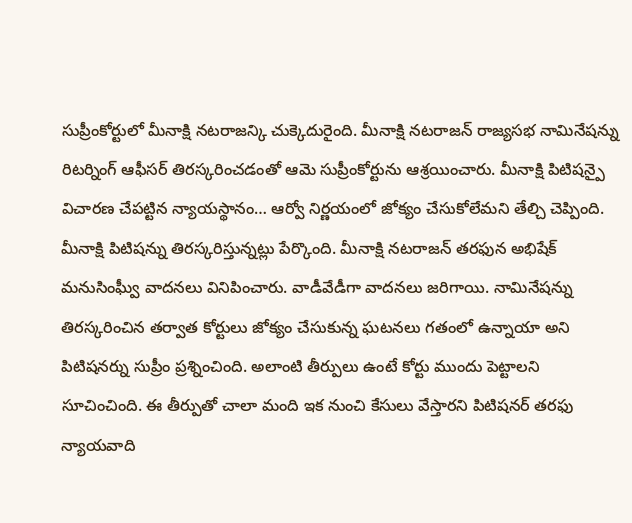సుప్రీంకోర్టులో మీనాక్షి నటరాజన్కి చుక్కెదురైంది. మీనాక్షి నటరాజన్ రాజ్యసభ నామినేషన్ను రిటర్నింగ్ ఆఫీసర్ తిరస్కరించడంతో ఆమె సుప్రీంకోర్టును ఆశ్రయించారు. మీనాక్షి పిటిషన్పై విచారణ చేపట్టిన న్యాయస్థానం… ఆర్వో నిర్ణయంలో జోక్యం చేసుకోలేమని తేల్చి చెప్పింది. మీనాక్షి పిటిషన్ను తిరస్కరిస్తున్నట్లు పేర్కొంది. మీనాక్షి నటరాజన్ తరఫున అభిషేక్ మనుసింఘ్వీ వాదనలు వినిపించారు. వాడీవేడీగా వాదనలు జరిగాయి. నామినేషన్ను తిరస్కరించిన తర్వాత కోర్టులు జోక్యం చేసుకున్న ఘటనలు గతంలో ఉన్నాయా అని పిటిషనర్ను సుప్రీం ప్రశ్నించింది. అలాంటి తీర్పులు ఉంటే కోర్టు ముందు పెట్టాలని సూచించింది. ఈ తీర్పుతో చాలా మంది ఇక నుంచి కేసులు వేస్తారని పిటిషనర్ తరఫు న్యాయవాది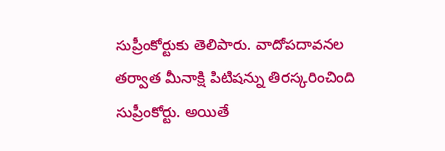సుప్రీంకోర్టుకు తెలిపారు. వాదోపదావనల తర్వాత మీనాక్షి పిటిషన్ను తిరస్కరించింది సుప్రీంకోర్టు. అయితే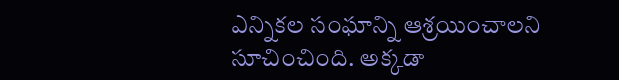ఎన్నికల సంఘాన్ని ఆశ్రయించాలని సూచించింది. అక్కడా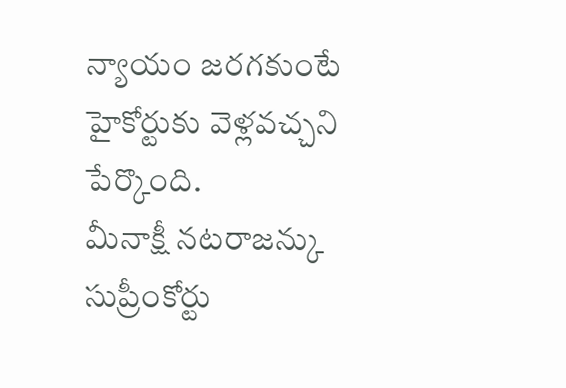న్యాయం జరగకుంటే హైకోర్టుకు వెళ్లవచ్చని పేర్కొంది.
మీనాక్షీ నటరాజన్కు సుప్రీంకోర్టు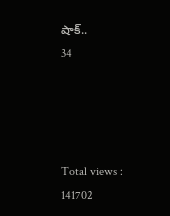షాక్..
34




Total views : 141702